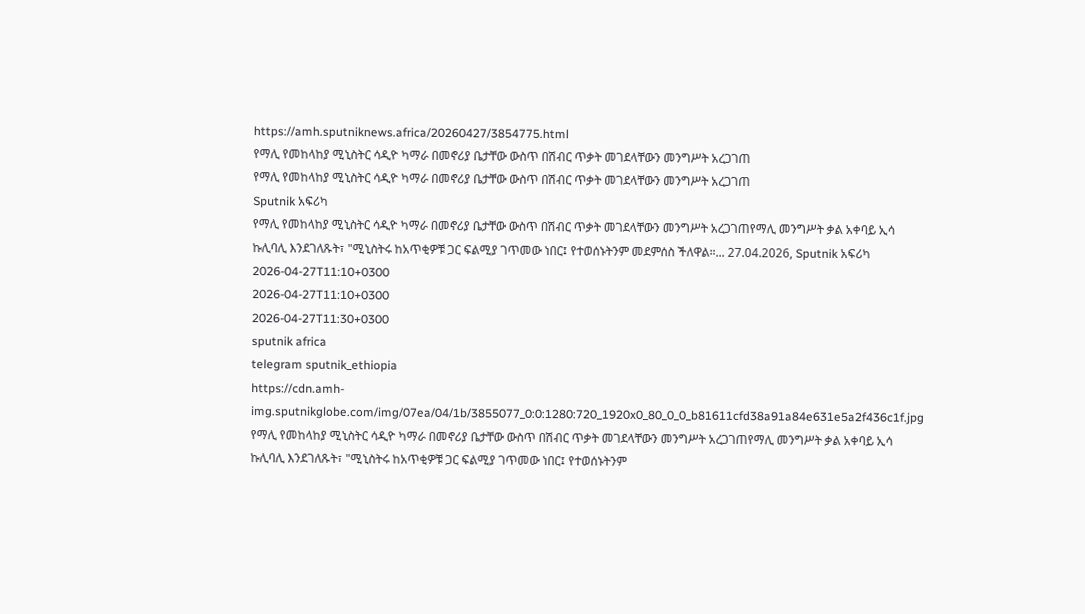https://amh.sputniknews.africa/20260427/3854775.html
የማሊ የመከላከያ ሚኒስትር ሳዲዮ ካማራ በመኖሪያ ቤታቸው ውስጥ በሽብር ጥቃት መገደላቸውን መንግሥት አረጋገጠ
የማሊ የመከላከያ ሚኒስትር ሳዲዮ ካማራ በመኖሪያ ቤታቸው ውስጥ በሽብር ጥቃት መገደላቸውን መንግሥት አረጋገጠ
Sputnik አፍሪካ
የማሊ የመከላከያ ሚኒስትር ሳዲዮ ካማራ በመኖሪያ ቤታቸው ውስጥ በሽብር ጥቃት መገደላቸውን መንግሥት አረጋገጠየማሊ መንግሥት ቃል አቀባይ ኢሳ ኩሊባሊ እንደገለጹት፣ "ሚኒስትሩ ከአጥቂዎቹ ጋር ፍልሚያ ገጥመው ነበር፤ የተወሰኑትንም መደምሰስ ችለዋል።... 27.04.2026, Sputnik አፍሪካ
2026-04-27T11:10+0300
2026-04-27T11:10+0300
2026-04-27T11:30+0300
sputnik africa
telegram sputnik_ethiopia
https://cdn.amh-img.sputnikglobe.com/img/07ea/04/1b/3855077_0:0:1280:720_1920x0_80_0_0_b81611cfd38a91a84e631e5a2f436c1f.jpg
የማሊ የመከላከያ ሚኒስትር ሳዲዮ ካማራ በመኖሪያ ቤታቸው ውስጥ በሽብር ጥቃት መገደላቸውን መንግሥት አረጋገጠየማሊ መንግሥት ቃል አቀባይ ኢሳ ኩሊባሊ እንደገለጹት፣ "ሚኒስትሩ ከአጥቂዎቹ ጋር ፍልሚያ ገጥመው ነበር፤ የተወሰኑትንም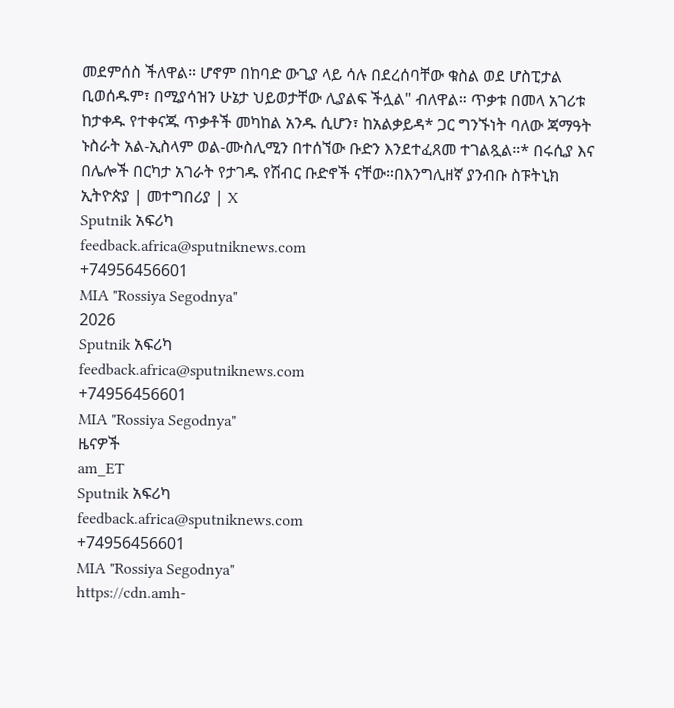መደምሰስ ችለዋል። ሆኖም በከባድ ውጊያ ላይ ሳሉ በደረሰባቸው ቁስል ወደ ሆስፒታል ቢወሰዱም፣ በሚያሳዝን ሁኔታ ህይወታቸው ሊያልፍ ችሏል" ብለዋል። ጥቃቱ በመላ አገሪቱ ከታቀዱ የተቀናጁ ጥቃቶች መካከል አንዱ ሲሆን፣ ከአልቃይዳ* ጋር ግንኙነት ባለው ጃማዓት ኑስራት አል-ኢስላም ወል-ሙስሊሚን በተሰኘው ቡድን እንደተፈጸመ ተገልጿል።* በሩሲያ እና በሌሎች በርካታ አገራት የታገዱ የሽብር ቡድኖች ናቸው።በእንግሊዘኛ ያንብቡ ስፑትኒክ ኢትዮጵያ | መተግበሪያ | X
Sputnik አፍሪካ
feedback.africa@sputniknews.com
+74956456601
MIA "Rossiya Segodnya"
2026
Sputnik አፍሪካ
feedback.africa@sputniknews.com
+74956456601
MIA "Rossiya Segodnya"
ዜናዎች
am_ET
Sputnik አፍሪካ
feedback.africa@sputniknews.com
+74956456601
MIA "Rossiya Segodnya"
https://cdn.amh-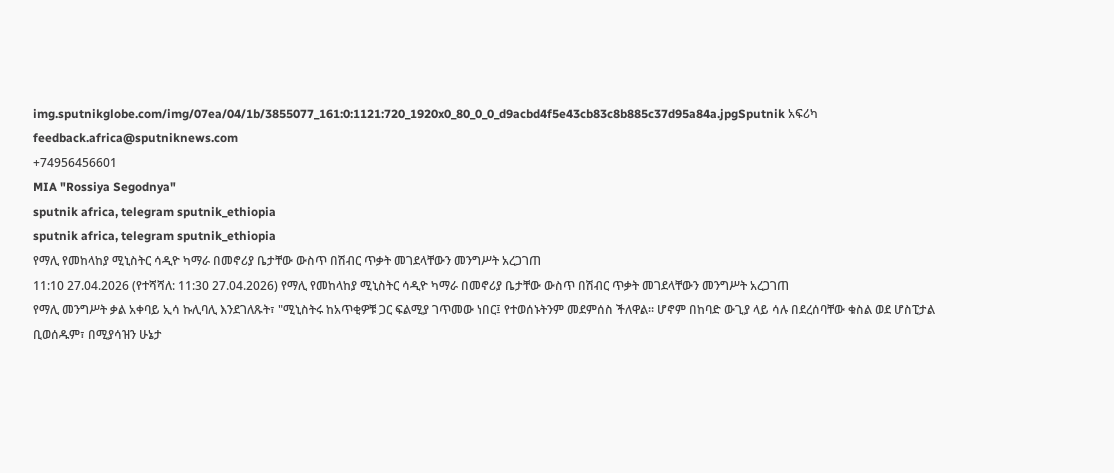img.sputnikglobe.com/img/07ea/04/1b/3855077_161:0:1121:720_1920x0_80_0_0_d9acbd4f5e43cb83c8b885c37d95a84a.jpgSputnik አፍሪካ
feedback.africa@sputniknews.com
+74956456601
MIA "Rossiya Segodnya"
sputnik africa, telegram sputnik_ethiopia
sputnik africa, telegram sputnik_ethiopia
የማሊ የመከላከያ ሚኒስትር ሳዲዮ ካማራ በመኖሪያ ቤታቸው ውስጥ በሽብር ጥቃት መገደላቸውን መንግሥት አረጋገጠ
11:10 27.04.2026 (የተሻሻለ: 11:30 27.04.2026) የማሊ የመከላከያ ሚኒስትር ሳዲዮ ካማራ በመኖሪያ ቤታቸው ውስጥ በሽብር ጥቃት መገደላቸውን መንግሥት አረጋገጠ
የማሊ መንግሥት ቃል አቀባይ ኢሳ ኩሊባሊ እንደገለጹት፣ "ሚኒስትሩ ከአጥቂዎቹ ጋር ፍልሚያ ገጥመው ነበር፤ የተወሰኑትንም መደምሰስ ችለዋል። ሆኖም በከባድ ውጊያ ላይ ሳሉ በደረሰባቸው ቁስል ወደ ሆስፒታል ቢወሰዱም፣ በሚያሳዝን ሁኔታ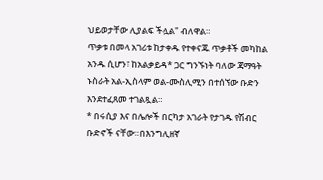ህይወታቸው ሊያልፍ ችሏል" ብለዋል።
ጥቃቱ በመላ አገሪቱ ከታቀዱ የተቀናጁ ጥቃቶች መካከል አንዱ ሲሆን፣ ከአልቃይዳ* ጋር ግንኙነት ባለው ጃማዓት ኑስራት አል-ኢስላም ወል-ሙስሊሚን በተሰኘው ቡድን እንደተፈጸመ ተገልጿል።
* በሩሲያ እና በሌሎች በርካታ አገራት የታገዱ የሽብር ቡድኖች ናቸው።በእንግሊዘኛ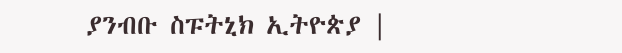ያንብቡ ስፑትኒክ ኢትዮጵያ |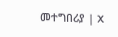መተግበሪያ | X